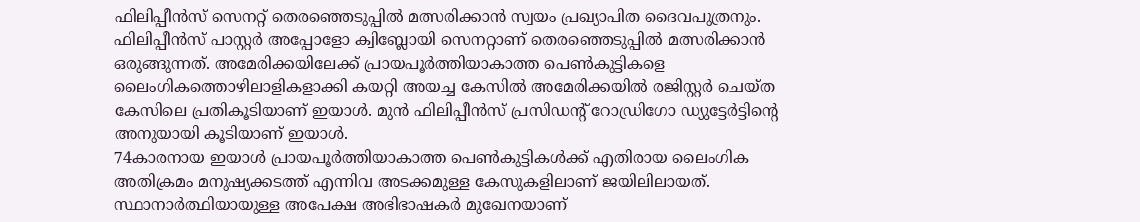ഫിലിപ്പീൻസ് സെനറ്റ് തെരഞ്ഞെടുപ്പിൽ മത്സരിക്കാൻ സ്വയം പ്രഖ്യാപിത ദൈവപുത്രനും. ഫിലിപ്പീൻസ് പാസ്റ്റർ അപ്പോളോ ക്വിബ്ലോയി സെനറ്റാണ് തെരഞ്ഞെടുപ്പിൽ മത്സരിക്കാൻ ഒരുങ്ങുന്നത്. അമേരിക്കയിലേക്ക് പ്രായപൂർത്തിയാകാത്ത പെൺകുട്ടികളെ ലൈംഗികത്തൊഴിലാളികളാക്കി കയറ്റി അയച്ച കേസിൽ അമേരിക്കയിൽ രജിസ്റ്റർ ചെയ്ത കേസിലെ പ്രതികൂടിയാണ് ഇയാൾ. മുൻ ഫിലിപ്പീൻസ് പ്രസിഡന്റ് റോഡ്രിഗോ ഡ്യുട്ടേർട്ടിന്റെ അനുയായി കൂടിയാണ് ഇയാൾ.
74കാരനായ ഇയാൾ പ്രായപൂർത്തിയാകാത്ത പെൺകുട്ടികൾക്ക് എതിരായ ലൈംഗിക അതിക്രമം മനുഷ്യക്കടത്ത് എന്നിവ അടക്കമുള്ള കേസുകളിലാണ് ജയിലിലായത്. സ്ഥാനാർത്ഥിയായുള്ള അപേക്ഷ അഭിഭാഷകർ മുഖേനയാണ്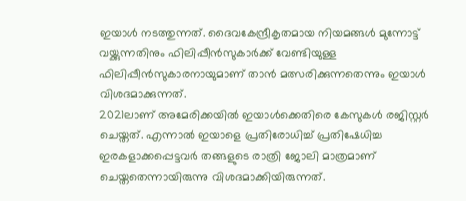ഇയാൾ നടത്തുന്നത്. ദൈവകേന്ദ്രീകൃതമായ നിയമങ്ങൾ മുന്നോട്ട് വയ്ക്കുന്നതിനും ഫിലിപ്പീൻസുകാർക്ക് വേണ്ടിയുള്ള ഫിലിപ്പീൻസുകാരനായുമാണ് താൻ മത്സരിക്കുന്നതെന്നും ഇയാൾ വിശദമാക്കുന്നത്.
2021ലാണ് അമേരിക്കയിൽ ഇയാൾക്കെതിരെ കേസുകൾ രജിസ്റ്റർ ചെയ്തത്. എന്നാൽ ഇയാളെ പ്രതിരോധിച്ച് പ്രതിഷേധിച്ച ഇരകളാക്കപ്പെട്ടവർ തങ്ങളുടെ രാത്രി ജോലി മാത്രമാണ് ചെയ്തതെന്നായിരുന്നു വിശദമാക്കിയിരുന്നത്.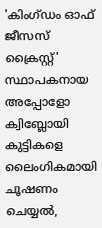'കിംഗ്ഡം ഓഫ് ജീസസ് ക്രൈസ്റ്റ്' സ്ഥാപകനായ അപ്പോളോ ക്വിബ്ലോയി കുട്ടികളെ ലൈംഗികമായി ചൂഷണം ചെയ്യൽ,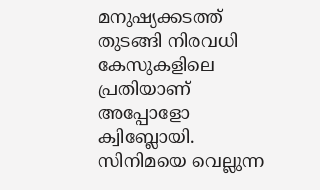മനുഷ്യക്കടത്ത് തുടങ്ങി നിരവധി കേസുകളിലെ പ്രതിയാണ് അപ്പോളോ ക്വിബ്ലോയി. സിനിമയെ വെല്ലുന്ന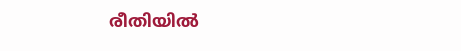രീതിയിൽ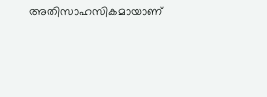അതിസാഹസികമായാണ്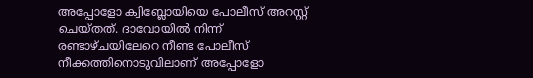അപ്പോളോ ക്വിബ്ലോയിയെ പോലീസ് അറസ്റ്റ് ചെയ്തത്. ദാവോയിൽ നിന്ന് രണ്ടാഴ്ചയിലേറെ നീണ്ട പോലീസ് നീക്കത്തിനൊടുവിലാണ് അപ്പോളോ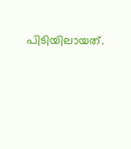പിടിയിലായത്.